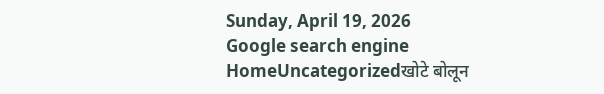Sunday, April 19, 2026
Google search engine
HomeUncategorizedखोटे बोलून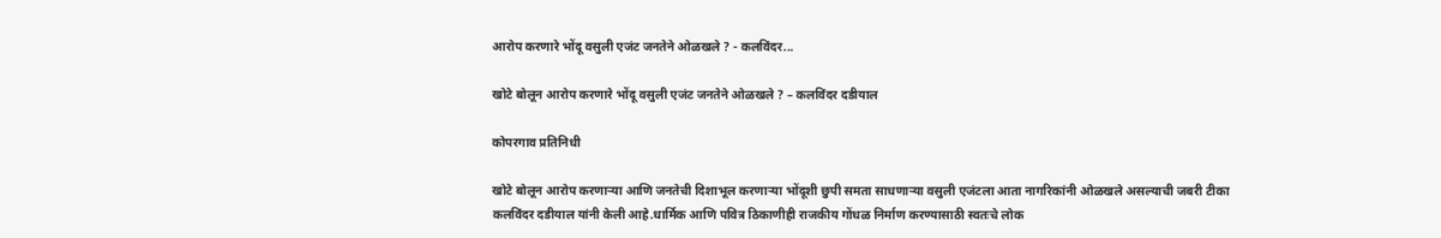आरोप करणारे भोंदू वसुली एजंट जनतेने ओळखले ? - कलविंदर...

खोटे बोलून आरोप करणारे भोंदू वसुली एजंट जनतेने ओळखले ? – कलविंदर दडीयाल

कोपरगाव प्रतिनिधी

खोटे बोलून आरोप करणाऱ्या आणि जनतेची दिशाभूल करणाऱ्या भोंदूशी छुपी समता साधणाऱ्या वसुली एजंटला आता नागरिकांनी ओळखले असल्याची जबरी टीका कलविंदर दडीयाल यांनी केली आहे.धार्मिक आणि पवित्र ठिकाणीही राजकीय गोंधळ निर्माण करण्यासाठी स्वतःचे लोक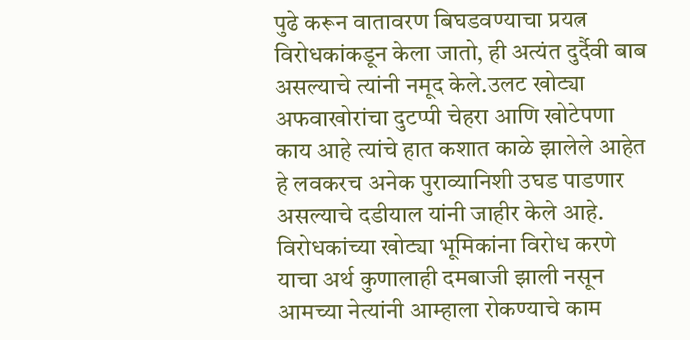पुढे करून वातावरण बिघडवण्याचा प्रयत्न विरोधकांकडून केला जातो, ही अत्यंत दुर्दैवी बाब असल्याचे त्यांनी नमूद केले.उलट खोट्या अफवाखोरांचा दुटप्पी चेहरा आणि खोटेपणा काय आहे त्यांचे हात कशात काळे झालेले आहेत हे लवकरच अनेक पुराव्यानिशी उघड पाडणार असल्याचे दडीयाल यांनी जाहीर केले आहे.
विरोधकांच्या खोट्या भूमिकांना विरोध करणे याचा अर्थ कुणालाही दमबाजी झाली नसून आमच्या नेत्यांनी आम्हाला रोकण्याचे काम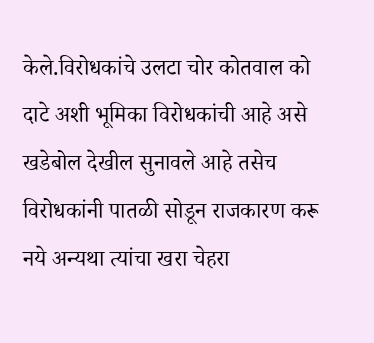केले.विरोधकांचे उलटा चोर कोतवाल को दाटे अशी भूमिका विरोधकांची आहे असे खडेबोल देखील सुनावले आहे तसेच विरोधकांनी पातळी सोडून राजकारण करू नये अन्यथा त्यांचा खरा चेहरा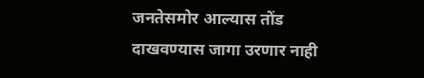जनतेसमोर आल्यास तोंड दाखवण्यास जागा उरणार नाही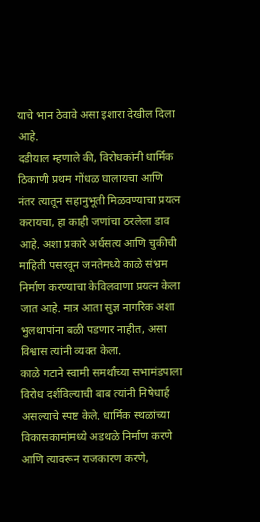याचे भान ठेवावे असा इशारा देखील दिला आहे.
दडीयाल म्हणाले की, विरोधकांनी धार्मिक ठिकाणी प्रथम गोंधळ घालायचा आणि नंतर त्यातून सहानुभूती मिळवण्याचा प्रयत्न करायचा, हा काही जणांचा ठरलेला डाव आहे. अशा प्रकारे अर्धसत्य आणि चुकीची माहिती पसरवून जनतेमध्ये काळे संभ्रम निर्माण करण्याचा केविलवाणा प्रयत्न केला जात आहे. मात्र आता सुज्ञ नागरिक अशा भुलथापांना बळी पडणार नाहीत, असा विश्वास त्यांनी व्यक्त केला.
काळे गटाने स्वामी समर्थांच्या सभामंडपाला विरोध दर्शविल्याची बाब त्यांनी निषेधार्ह असल्याचे स्पष्ट केले. धार्मिक स्थळांच्या विकासकामांमध्ये अडथळे निर्माण करणे आणि त्यावरून राजकारण करणे,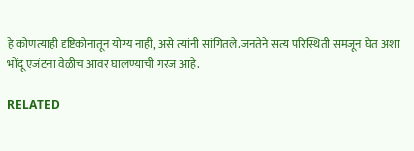हे कोणत्याही दृष्टिकोनातून योग्य नाही, असे त्यांनी सांगितले.जनतेने सत्य परिस्थिती समजून घेत अशा भोंदू एजंटना वेळीच आवर घालण्याची गरज आहे.

RELATED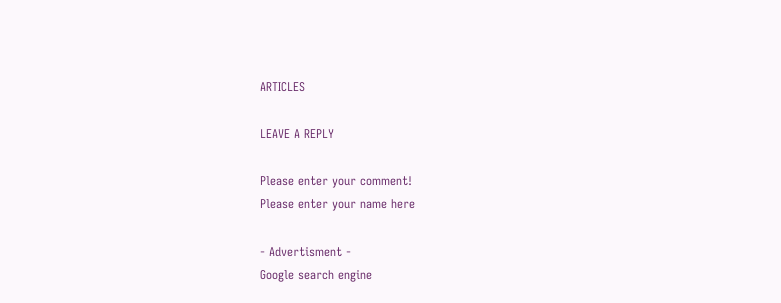ARTICLES

LEAVE A REPLY

Please enter your comment!
Please enter your name here

- Advertisment -
Google search engine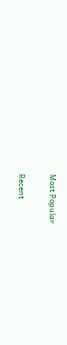Most Popular

Recent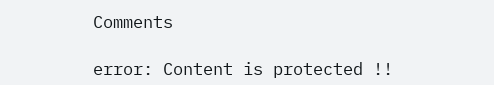Comments

error: Content is protected !!